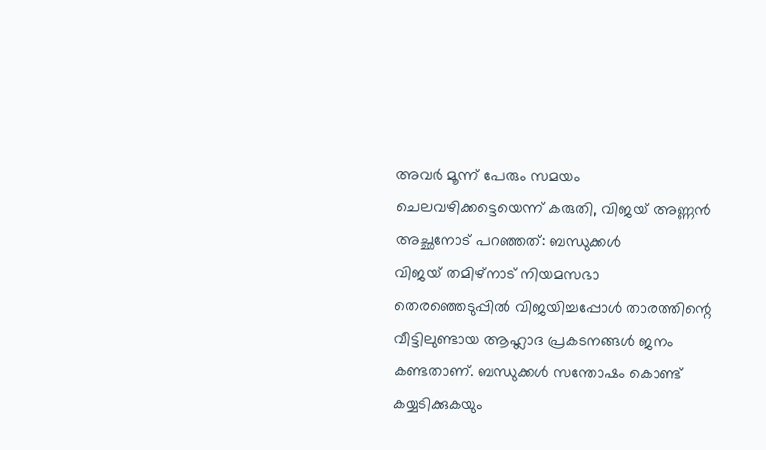അവർ മൂന്ന് പേരും സമയം ചെലവഴിക്കട്ടെയെന്ന് കരുതി, വിജയ് അണ്ണൻ അച്ഛനോട് പറഞ്ഞത്: ബന്ധുക്കൾ
വിജയ് തമിഴ്നാട് നിയമസഭാ തെരഞ്ഞെടുപ്പിൽ വിജയിച്ചപ്പോൾ താരത്തിന്റെ വീട്ടിലുണ്ടായ ആഹ്ലാദ പ്രകടനങ്ങൾ ജനം കണ്ടതാണ്. ബന്ധുക്കൾ സന്തോഷം കൊണ്ട് കയ്യടിക്കുകയും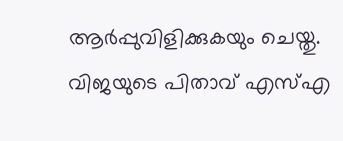ആർപ്പുവിളിക്കുകയും ചെയ്തു. വിജയുടെ പിതാവ് എസ്എ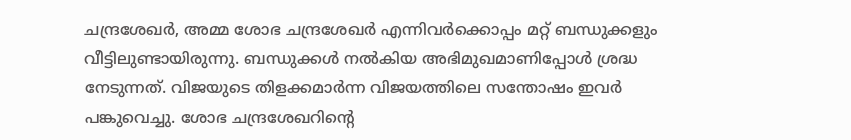ചന്ദ്രശേഖർ, അമ്മ ശോഭ ചന്ദ്രശേഖർ എന്നിവർക്കൊപ്പം മറ്റ് ബന്ധുക്കളും വീട്ടിലുണ്ടായിരുന്നു. ബന്ധുക്കൾ നൽകിയ അഭിമുഖമാണിപ്പോൾ ശ്രദ്ധ നേടുന്നത്. വിജയുടെ തിളക്കമാർന്ന വിജയത്തിലെ സന്തോഷം ഇവർ പങ്കുവെച്ചു. ശോഭ ചന്ദ്രശേഖറിന്റെ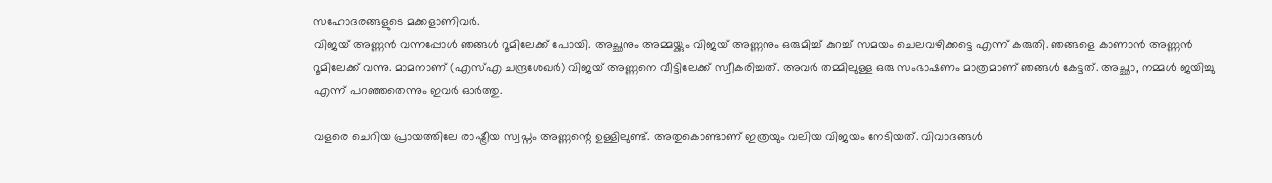സഹോദരങ്ങളുടെ മക്കളാണിവർ.
വിജയ് അണ്ണൻ വന്നപ്പോൾ ഞങ്ങൾ റൂമിലേക്ക് പോയി. അച്ഛനും അമ്മയ്ക്കും വിജയ് അണ്ണനും ഒരുമിച്ച് കുറച്ച് സമയം ചെലവഴിക്കട്ടെ എന്ന് കരുതി. ഞങ്ങളെ കാണാൻ അണ്ണൻ റൂമിലേക്ക് വന്നു. മാമനാണ് (എസ്എ ചന്ദ്രശേഖർ) വിജയ് അണ്ണനെ വീട്ടിലേക്ക് സ്വീകരിച്ചത്. അവർ തമ്മിലുള്ള ഒരു സംഭാഷണം മാത്രമാണ് ഞങ്ങൾ കേട്ടത്. അച്ഛാ, നമ്മൾ ജയിച്ചു എന്ന് പറഞ്ഞതെന്നും ഇവർ ഓർത്തു.

വളരെ ചെറിയ പ്രായത്തിലേ രാഷ്ട്രീയ സ്വപ്നം അണ്ണന്റെ ഉള്ളിലുണ്ട്. അതുകൊണ്ടാണ് ഇത്രയും വലിയ വിജയം നേടിയത്. വിവാദങ്ങൾ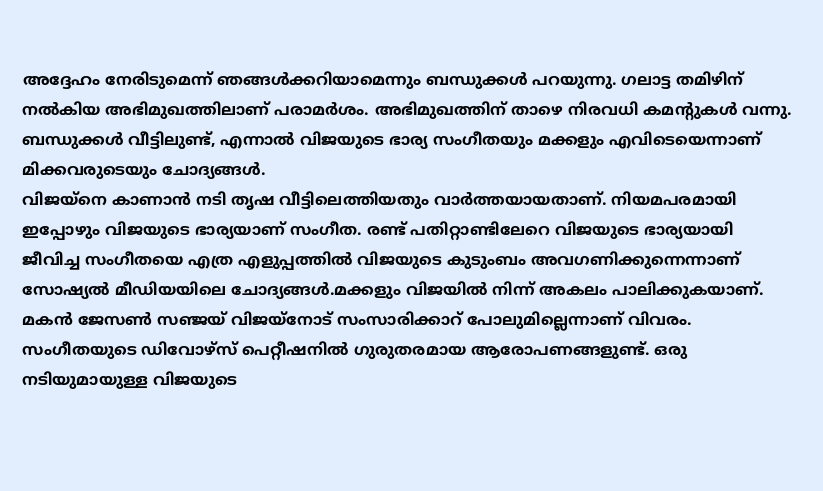അദ്ദേഹം നേരിടുമെന്ന് ഞങ്ങൾക്കറിയാമെന്നും ബന്ധുക്കൾ പറയുന്നു. ഗലാട്ട തമിഴിന് നൽകിയ അഭിമുഖത്തിലാണ് പരാമർശം. അഭിമുഖത്തിന് താഴെ നിരവധി കമന്റുകൾ വന്നു. ബന്ധുക്കൾ വീട്ടിലുണ്ട്, എന്നാൽ വിജയുടെ ഭാര്യ സംഗീതയും മക്കളും എവിടെയെന്നാണ് മിക്കവരുടെയും ചോദ്യങ്ങൾ.
വിജയ്നെ കാണാൻ നടി തൃഷ വീട്ടിലെത്തിയതും വാർത്തയായതാണ്. നിയമപരമായി ഇപ്പോഴും വിജയുടെ ഭാര്യയാണ് സംഗീത. രണ്ട് പതിറ്റാണ്ടിലേറെ വിജയുടെ ഭാര്യയായി ജീവിച്ച സംഗീതയെ എത്ര എളുപ്പത്തിൽ വിജയുടെ കുടുംബം അവഗണിക്കുന്നെന്നാണ് സോഷ്യൽ മീഡിയയിലെ ചോദ്യങ്ങൾ.മക്കളും വിജയിൽ നിന്ന് അകലം പാലിക്കുകയാണ്. മകൻ ജേസൺ സഞ്ജയ് വിജയ്നോട് സംസാരിക്കാറ് പോലുമില്ലെന്നാണ് വിവരം.
സംഗീതയുടെ ഡിവോഴ്സ് പെറ്റീഷനിൽ ഗുരുതരമായ ആരോപണങ്ങളുണ്ട്. ഒരു നടിയുമായുള്ള വിജയുടെ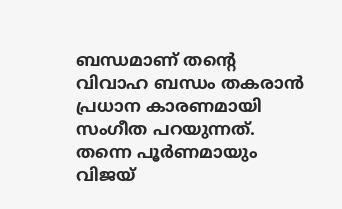ബന്ധമാണ് തന്റെ വിവാഹ ബന്ധം തകരാൻ പ്രധാന കാരണമായി സംഗീത പറയുന്നത്. തന്നെ പൂർണമായും വിജയ്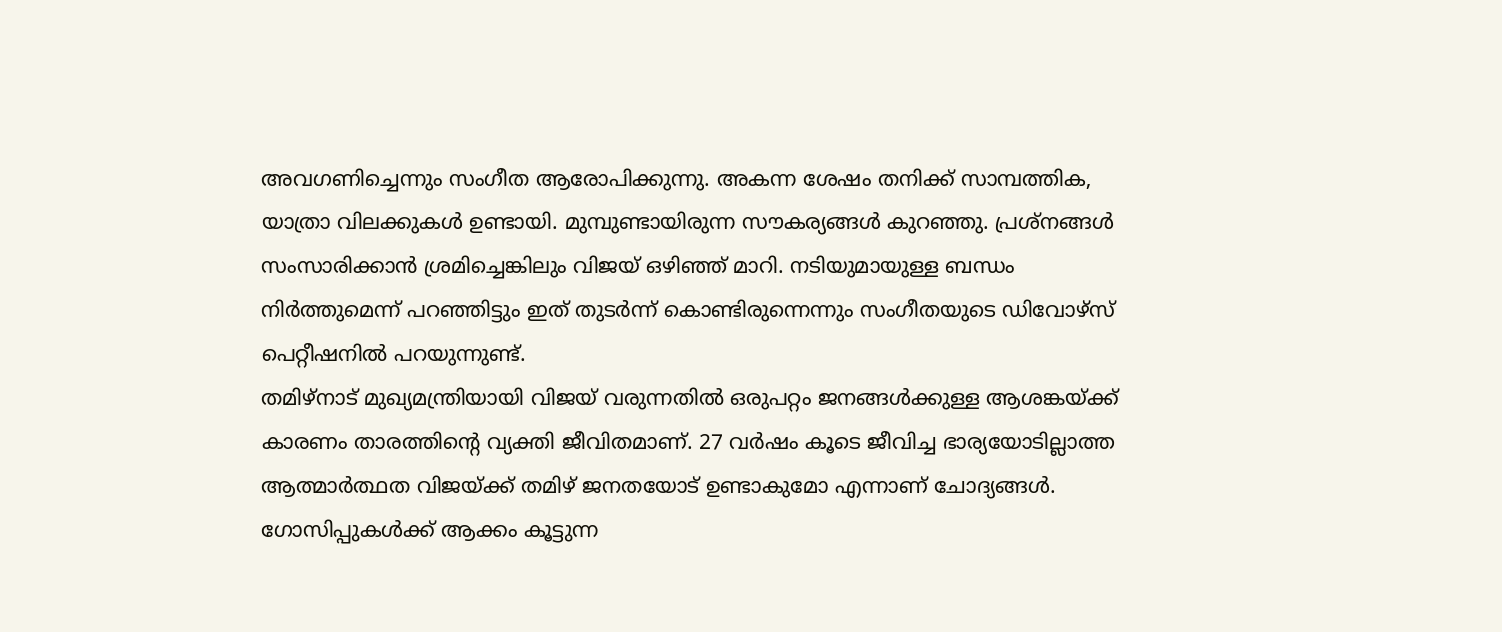അവഗണിച്ചെന്നും സംഗീത ആരോപിക്കുന്നു. അകന്ന ശേഷം തനിക്ക് സാമ്പത്തിക, യാത്രാ വിലക്കുകൾ ഉണ്ടായി. മുമ്പുണ്ടായിരുന്ന സൗകര്യങ്ങൾ കുറഞ്ഞു. പ്രശ്നങ്ങൾ സംസാരിക്കാൻ ശ്രമിച്ചെങ്കിലും വിജയ് ഒഴിഞ്ഞ് മാറി. നടിയുമായുള്ള ബന്ധം നിർത്തുമെന്ന് പറഞ്ഞിട്ടും ഇത് തുടർന്ന് കൊണ്ടിരുന്നെന്നും സംഗീതയുടെ ഡിവോഴ്സ് പെറ്റീഷനിൽ പറയുന്നുണ്ട്.
തമിഴ്നാട് മുഖ്യമന്ത്രിയായി വിജയ് വരുന്നതിൽ ഒരുപറ്റം ജനങ്ങൾക്കുള്ള ആശങ്കയ്ക്ക് കാരണം താരത്തിന്റെ വ്യക്തി ജീവിതമാണ്. 27 വർഷം കൂടെ ജീവിച്ച ഭാര്യയോടില്ലാത്ത ആത്മാർത്ഥത വിജയ്ക്ക് തമിഴ് ജനതയോട് ഉണ്ടാകുമോ എന്നാണ് ചോദ്യങ്ങൾ. ഗോസിപ്പുകൾക്ക് ആക്കം കൂട്ടുന്ന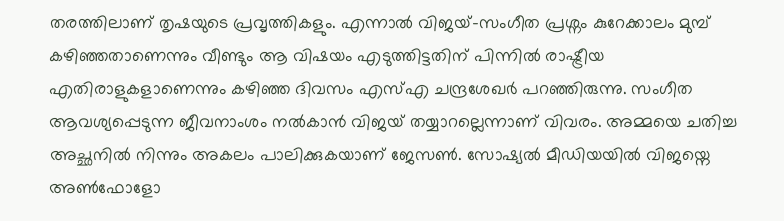തരത്തിലാണ് തൃഷയുടെ പ്രവൃത്തികളും. എന്നാൽ വിജയ്-സംഗീത പ്രശ്നം കുറേക്കാലം മുമ്പ് കഴിഞ്ഞതാണെന്നും വീണ്ടും ആ വിഷയം എടുത്തിട്ടതിന് പിന്നിൽ രാഷ്ട്രീയ എതിരാളുകളാണെന്നും കഴിഞ്ഞ ദിവസം എസ്എ ചന്ദ്രശേഖർ പറഞ്ഞിരുന്നു. സംഗീത ആവശ്യപ്പെടുന്ന ജീവനാംശം നൽകാൻ വിജയ് തയ്യാറല്ലെന്നാണ് വിവരം. അമ്മയെ ചതിച്ച അച്ഛനിൽ നിന്നും അകലം പാലിക്കുകയാണ് ജേസൺ. സോഷ്യൽ മീഡിയയിൽ വിജയ്നെ അൺഫോളോ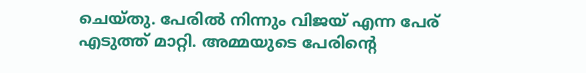ചെയ്തു. പേരിൽ നിന്നും വിജയ് എന്ന പേര് എടുത്ത് മാറ്റി. അമ്മയുടെ പേരിന്റെ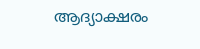ആദ്യാക്ഷരം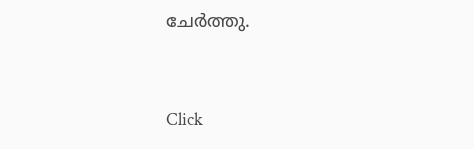ചേർത്തു.


Click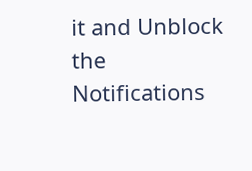it and Unblock the Notifications